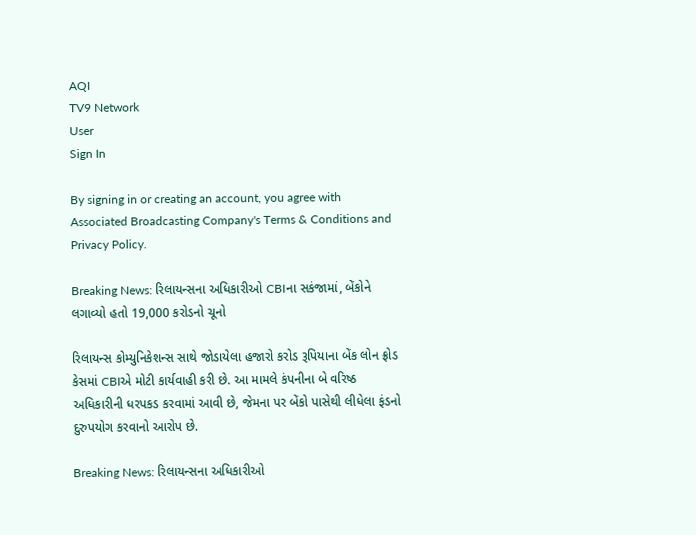AQI
TV9 Network
User
Sign In

By signing in or creating an account, you agree with Associated Broadcasting Company's Terms & Conditions and Privacy Policy.

Breaking News: રિલાયન્સના અધિકારીઓ CBIના સકંજામાં, બેંકોને લગાવ્યો હતો 19,000 કરોડનો ચૂનો

રિલાયન્સ કોમ્યુનિકેશન્સ સાથે જોડાયેલા હજારો કરોડ રૂપિયાના બેંક લોન ફ્રોડ કેસમાં CBIએ મોટી કાર્યવાહી કરી છે. આ મામલે કંપનીના બે વરિષ્ઠ અધિકારીની ધરપકડ કરવામાં આવી છે, જેમના પર બેંકો પાસેથી લીધેલા ફંડનો દુરુપયોગ કરવાનો આરોપ છે.

Breaking News: રિલાયન્સના અધિકારીઓ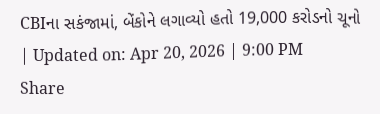CBIના સકંજામાં, બેંકોને લગાવ્યો હતો 19,000 કરોડનો ચૂનો
| Updated on: Apr 20, 2026 | 9:00 PM
Share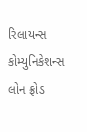રિલાયન્સ કોમ્યુનિકેશન્સ લોન ફ્રોડ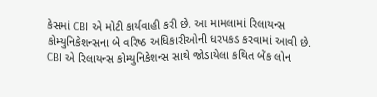કેસમાં CBI એ મોટી કાર્યવાહી કરી છે. આ મામલામાં રિલાયન્સ કોમ્યુનિકેશન્સના બે વરિષ્ઠ અધિકારીઓની ધરપકડ કરવામાં આવી છે. CBI એ રિલાયન્સ કોમ્યુનિકેશન્સ સાથે જોડાયેલા કથિત બેંક લોન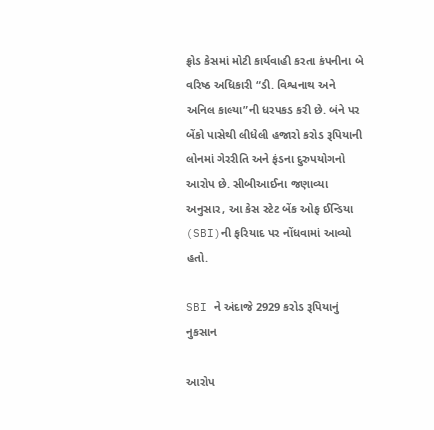ફ્રોડ કેસમાં મોટી કાર્યવાહી કરતા કંપનીના બે વરિષ્ઠ અધિકારી “ડી. વિશ્વનાથ અને અનિલ કાલ્યા”ની ધરપકડ કરી છે. બંને પર બેંકો પાસેથી લીધેલી હજારો કરોડ રૂપિયાની લોનમાં ગેરરીતિ અને ફંડના દુરુપયોગનો આરોપ છે. સીબીઆઈના જણાવ્યા અનુસાર, આ કેસ સ્ટેટ બેંક ઓફ ઈન્ડિયા (SBI)ની ફરિયાદ પર નોંધવામાં આવ્યો હતો.

SBI ને અંદાજે 2929 કરોડ રૂપિયાનું નુકસાન

આરોપ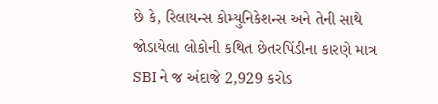છે કે, રિલાયન્સ કોમ્યુનિકેશન્સ અને તેની સાથે જોડાયેલા લોકોની કથિત છેતરપિંડીના કારણે માત્ર SBI ને જ અંદાજે 2,929 કરોડ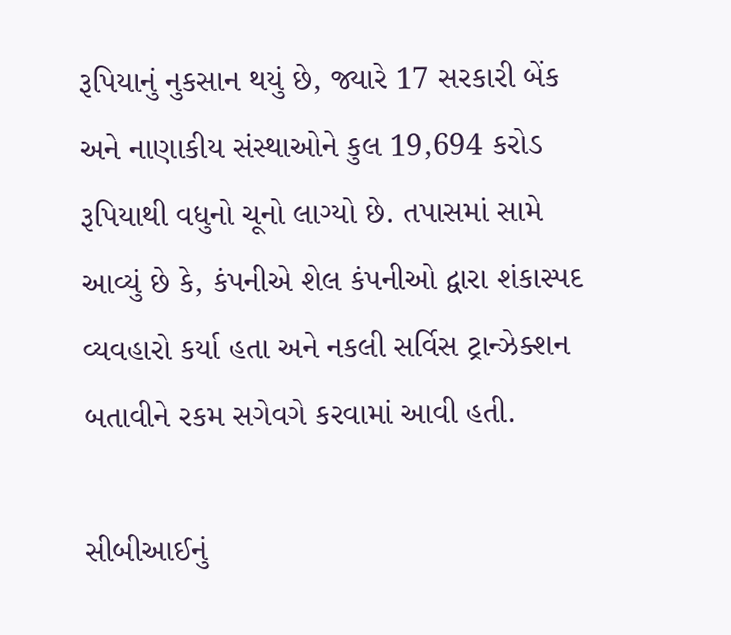રૂપિયાનું નુકસાન થયું છે, જ્યારે 17 સરકારી બેંક અને નાણાકીય સંસ્થાઓને કુલ 19,694 કરોડ રૂપિયાથી વધુનો ચૂનો લાગ્યો છે. તપાસમાં સામે આવ્યું છે કે, કંપનીએ શેલ કંપનીઓ દ્વારા શંકાસ્પદ વ્યવહારો કર્યા હતા અને નકલી સર્વિસ ટ્રાન્ઝેક્શન બતાવીને રકમ સગેવગે કરવામાં આવી હતી.

સીબીઆઈનું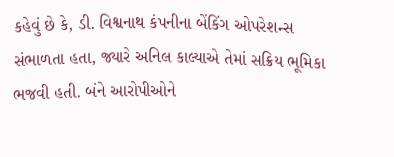કહેવું છે કે, ડી. વિશ્વનાથ કંપનીના બેંકિંગ ઓપરેશન્સ સંભાળતા હતા, જ્યારે અનિલ કાલ્યાએ તેમાં સક્રિય ભૂમિકા ભજવી હતી. બંને આરોપીઓને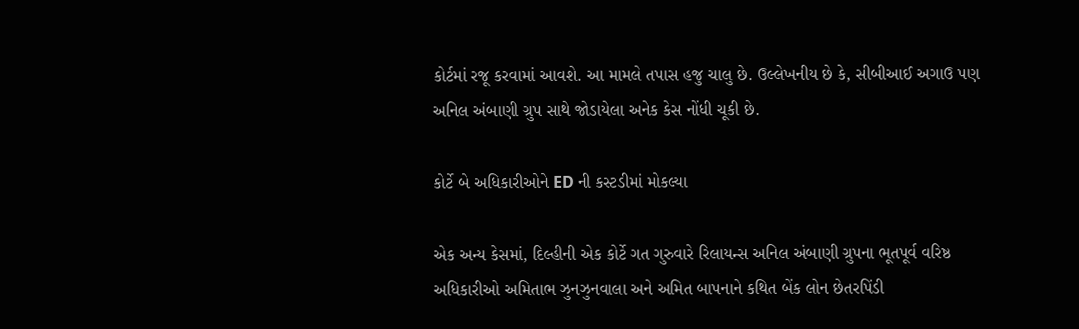કોર્ટમાં રજૂ કરવામાં આવશે. આ મામલે તપાસ હજુ ચાલુ છે. ઉલ્લેખનીય છે કે, સીબીઆઈ અગાઉ પણ અનિલ અંબાણી ગ્રુપ સાથે જોડાયેલા અનેક કેસ નોંધી ચૂકી છે.

કોર્ટે બે અધિકારીઓને ED ની કસ્ટડીમાં મોકલ્યા

એક અન્ય કેસમાં, દિલ્હીની એક કોર્ટે ગત ગુરુવારે રિલાયન્સ અનિલ અંબાણી ગ્રુપના ભૂતપૂર્વ વરિષ્ઠ અધિકારીઓ અમિતાભ ઝુનઝુનવાલા અને અમિત બાપનાને કથિત બેંક લોન છેતરપિંડી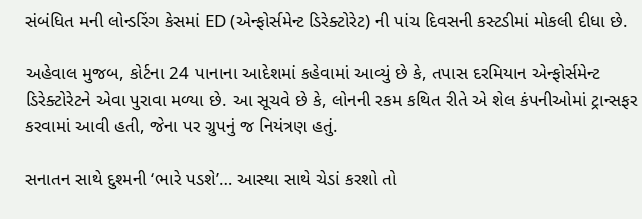સંબંધિત મની લોન્ડરિંગ કેસમાં ED (એન્ફોર્સમેન્ટ ડિરેક્ટોરેટ) ની પાંચ દિવસની કસ્ટડીમાં મોકલી દીધા છે.

અહેવાલ મુજબ, કોર્ટના 24 પાનાના આદેશમાં કહેવામાં આવ્યું છે કે, તપાસ દરમિયાન એન્ફોર્સમેન્ટ ડિરેક્ટોરેટને એવા પુરાવા મળ્યા છે. આ સૂચવે છે કે, લોનની રકમ કથિત રીતે એ શેલ કંપનીઓમાં ટ્રાન્સફર કરવામાં આવી હતી, જેના પર ગ્રુપનું જ નિયંત્રણ હતું.

સનાતન સાથે દુશ્મની ‘ભારે પડશે’… આસ્થા સાથે ચેડાં કરશો તો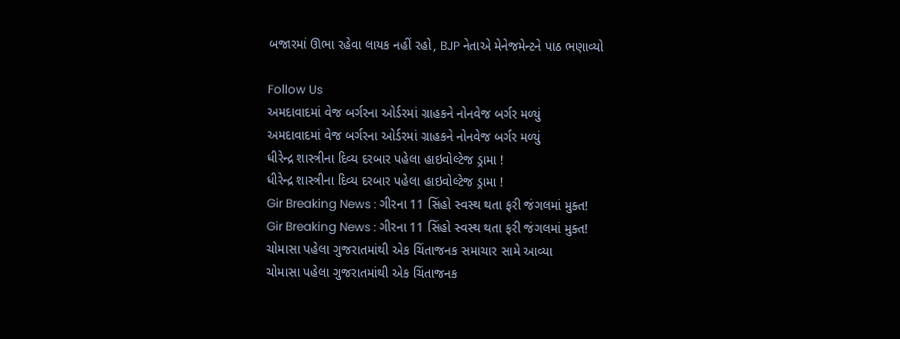બજારમાં ઊભા રહેવા લાયક નહીં રહો, BJP નેતાએ મેનેજમેન્ટને પાઠ ભણાવ્યો

Follow Us
અમદાવાદમાં વેજ બર્ગરના ઓર્ડરમાં ગ્રાહકને નોનવેજ બર્ગર મળ્યું
અમદાવાદમાં વેજ બર્ગરના ઓર્ડરમાં ગ્રાહકને નોનવેજ બર્ગર મળ્યું
ધીરેન્દ્ર શાસ્ત્રીના દિવ્ય દરબાર પહેલા હાઇવોલ્ટેજ ડ્રામા !
ધીરેન્દ્ર શાસ્ત્રીના દિવ્ય દરબાર પહેલા હાઇવોલ્ટેજ ડ્રામા !
Gir Breaking News : ગીરના 11 સિંહો સ્વસ્થ થતા ફરી જંગલમાં મુક્ત!
Gir Breaking News : ગીરના 11 સિંહો સ્વસ્થ થતા ફરી જંગલમાં મુક્ત!
ચોમાસા પહેલા ગુજરાતમાંથી એક ચિંતાજનક સમાચાર સામે આવ્યા
ચોમાસા પહેલા ગુજરાતમાંથી એક ચિંતાજનક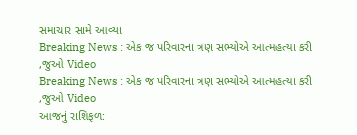સમાચાર સામે આવ્યા
Breaking News : એક જ પરિવારના ત્રણ સભ્યોએ આત્મહત્યા કરી ,જુઓ Video
Breaking News : એક જ પરિવારના ત્રણ સભ્યોએ આત્મહત્યા કરી ,જુઓ Video
આજનું રાશિફળ: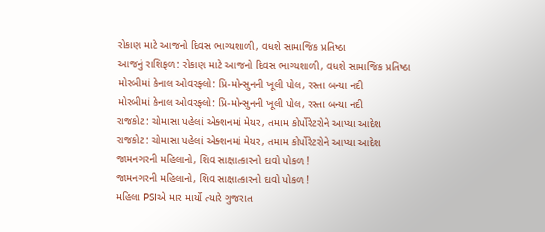રોકાણ માટે આજનો દિવસ ભાગ્યશાળી, વધશે સામાજિક પ્રતિષ્ઠા
આજનું રાશિફળ: રોકાણ માટે આજનો દિવસ ભાગ્યશાળી, વધશે સામાજિક પ્રતિષ્ઠા
મોરબીમાં કેનાલ ઓવરફ્લો: પ્રિ-મોન્સુનની ખૂલી પોલ, રસ્તા બન્યા નદી
મોરબીમાં કેનાલ ઓવરફ્લો: પ્રિ-મોન્સુનની ખૂલી પોલ, રસ્તા બન્યા નદી
રાજકોટ: ચોમાસા પહેલાં એક્શનમાં મેયર, તમામ કોર્પોરેટરોને આપ્યા આદેશ
રાજકોટ: ચોમાસા પહેલાં એક્શનમાં મેયર, તમામ કોર્પોરેટરોને આપ્યા આદેશ
જામનગરની મહિલાનો, શિવ સાક્ષાત્કારનો દાવો પોકળ !
જામનગરની મહિલાનો, શિવ સાક્ષાત્કારનો દાવો પોકળ !
મહિલા PSIએ માર માર્યો ત્યારે ગુજરાત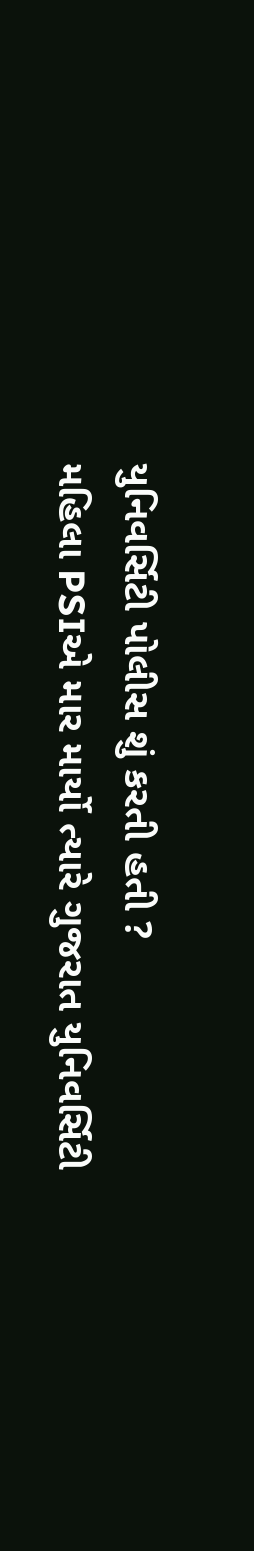યુનિવર્સિટી પોલીસ શું કરતી હતી ?
મહિલા PSIએ માર માર્યો ત્યારે ગુજરાત યુનિવર્સિટી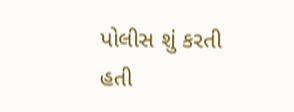પોલીસ શું કરતી હતી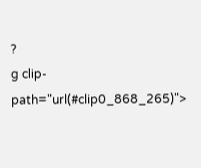?
g clip-path="url(#clip0_868_265)">